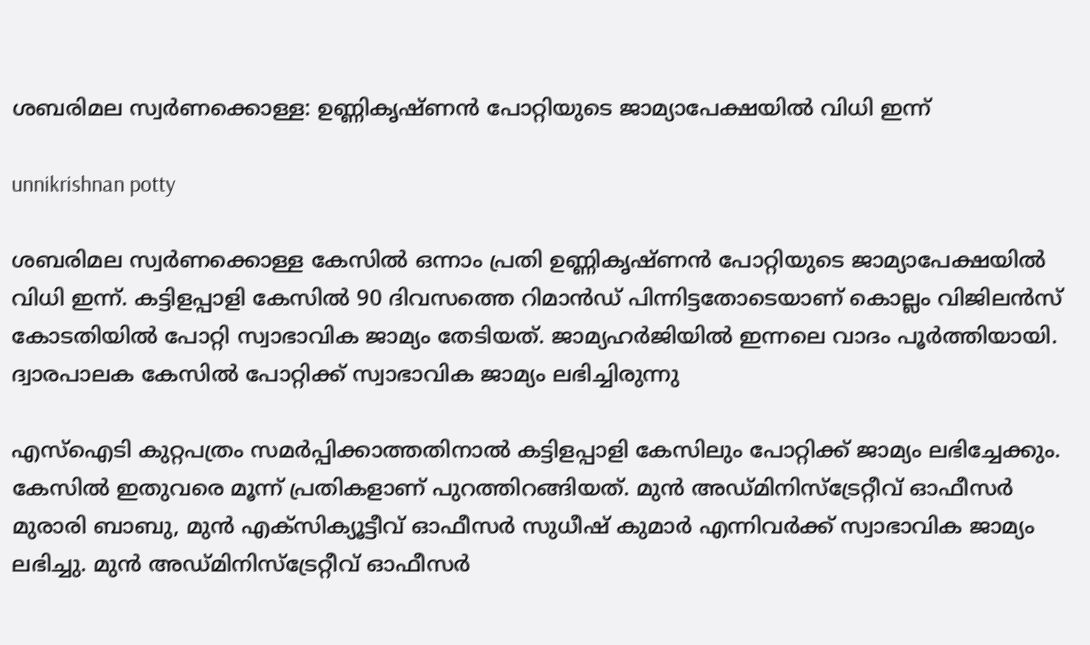ശബരിമല സ്വർണക്കൊള്ള: ഉണ്ണികൃഷ്ണൻ പോറ്റിയുടെ ജാമ്യാപേക്ഷയിൽ വിധി ഇന്ന്

unnikrishnan potty

ശബരിമല സ്വർണക്കൊള്ള കേസിൽ ഒന്നാം പ്രതി ഉണ്ണികൃഷ്ണൻ പോറ്റിയുടെ ജാമ്യാപേക്ഷയിൽ വിധി ഇന്ന്. കട്ടിളപ്പാളി കേസിൽ 90 ദിവസത്തെ റിമാൻഡ് പിന്നിട്ടതോടെയാണ് കൊല്ലം വിജിലൻസ് കോടതിയിൽ പോറ്റി സ്വാഭാവിക ജാമ്യം തേടിയത്. ജാമ്യഹർജിയിൽ ഇന്നലെ വാദം പൂർത്തിയായി. ദ്വാരപാലക കേസിൽ പോറ്റിക്ക് സ്വാഭാവിക ജാമ്യം ലഭിച്ചിരുന്നു

എസ്‌ഐടി കുറ്റപത്രം സമർപ്പിക്കാത്തതിനാൽ കട്ടിളപ്പാളി കേസിലും പോറ്റിക്ക് ജാമ്യം ലഭിച്ചേക്കും. കേസിൽ ഇതുവരെ മൂന്ന് പ്രതികളാണ് പുറത്തിറങ്ങിയത്. മുൻ അഡ്മിനിസ്‌ട്രേറ്റീവ് ഓഫീസർ മുരാരി ബാബു, മുൻ എക്‌സിക്യൂട്ടീവ് ഓഫീസർ സുധീഷ് കുമാർ എന്നിവർക്ക് സ്വാഭാവിക ജാമ്യം ലഭിച്ചു. മുൻ അഡ്മിനിസ്‌ട്രേറ്റീവ് ഓഫീസർ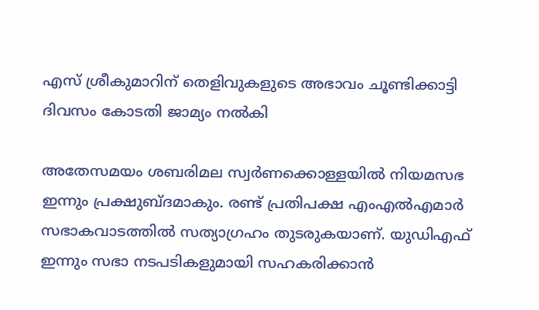എസ് ശ്രീകുമാറിന് തെളിവുകളുടെ അഭാവം ചൂണ്ടിക്കാട്ടി ദിവസം കോടതി ജാമ്യം നൽകി

അതേസമയം ശബരിമല സ്വർണക്കൊള്ളയിൽ നിയമസഭ ഇന്നും പ്രക്ഷുബ്ദമാകും. രണ്ട് പ്രതിപക്ഷ എംഎൽഎമാർ സഭാകവാടത്തിൽ സത്യാഗ്രഹം തുടരുകയാണ്. യുഡിഎഫ് ഇന്നും സഭാ നടപടികളുമായി സഹകരിക്കാൻ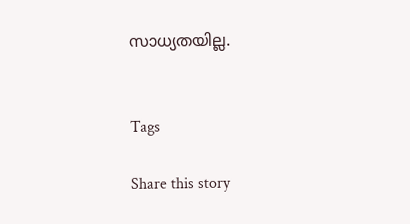സാധ്യതയില്ല.


Tags

Share this story